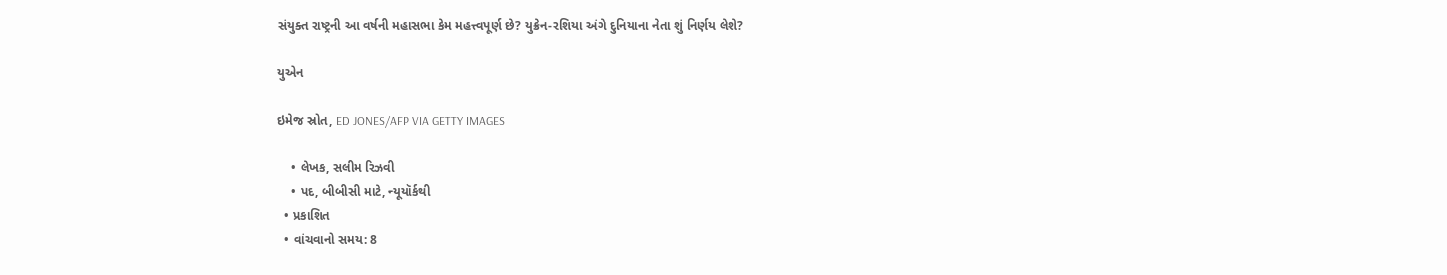સંયુક્ત રાષ્ટ્રની આ વર્ષની મહાસભા કેમ મહત્ત્વપૂર્ણ છે? યુક્રેન-રશિયા અંગે દુનિયાના નેતા શું નિર્ણય લેશે?

યુએન

ઇમેજ સ્રોત, ED JONES/AFP VIA GETTY IMAGES

    • લેખક, સલીમ રિઝવી
    • પદ, બીબીસી માટે, ન્યૂયૉર્કથી
  • પ્રકાશિત
  • વાંચવાનો સમય: 8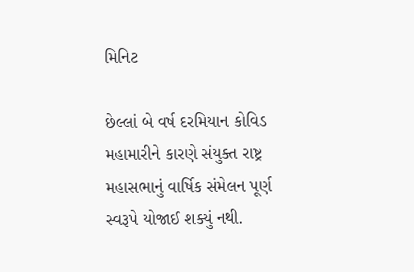મિનિટ

છેલ્લાં બે વર્ષ દરમિયાન કોવિડ મહામારીને કારણે સંયુક્ત રાષ્ટ્ર મહાસભાનું વાર્ષિક સંમેલન પૂર્ણ સ્વરૂપે યોજાઈ શક્યું નથી.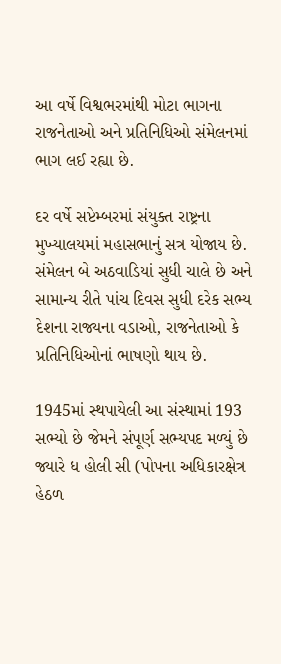આ વર્ષે વિશ્વભરમાંથી મોટા ભાગના રાજનેતાઓ અને પ્રતિનિધિઓ સંમેલનમાં ભાગ લઈ રહ્યા છે.

દર વર્ષે સપ્ટેમ્બરમાં સંયુક્ત રાષ્ટ્રના મુખ્યાલયમાં મહાસભાનું સત્ર યોજાય છે. સંમેલન બે અઠવાડિયાં સુધી ચાલે છે અને સામાન્ય રીતે પાંચ દિવસ સુધી દરેક સભ્ય દેશના રાજ્યના વડાઓ, રાજનેતાઓ કે પ્રતિનિધિઓનાં ભાષણો થાય છે.

1945માં સ્થપાયેલી આ સંસ્થામાં 193 સભ્યો છે જેમને સંપૂર્ણ સભ્યપદ મળ્યું છે જ્યારે ધ હોલી સી (પોપના અધિકારક્ષેત્ર હેઠળ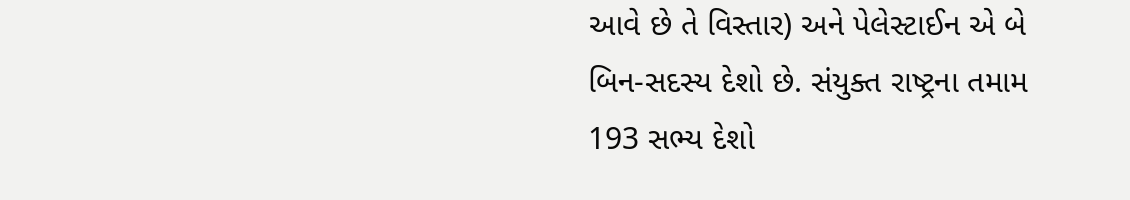આવે છે તે વિસ્તાર) અને પેલેસ્ટાઈન એ બે બિન-સદસ્ય દેશો છે. સંયુક્ત રાષ્ટ્રના તમામ 193 સભ્ય દેશો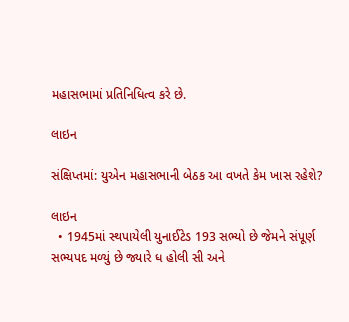મહાસભામાં પ્રતિનિધિત્વ કરે છે.

લાઇન

સંક્ષિપ્તમાં: યુએન મહાસભાની બેઠક આ વખતે કેમ ખાસ રહેશે?

લાઇન
  • 1945માં સ્થપાયેલી યુનાઈટેડ 193 સભ્યો છે જેમને સંપૂર્ણ સભ્યપદ મળ્યું છે જ્યારે ધ હોલી સી અને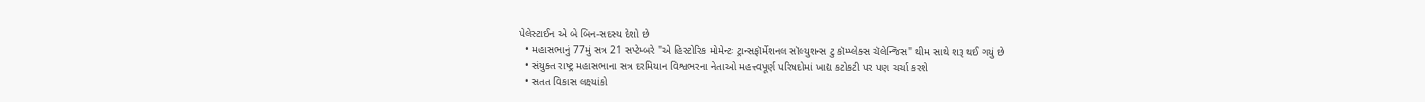પેલેસ્ટાઈન એ બે બિન-સદસ્ય દેશો છે
  • મહાસભાનું 77મું સત્ર 21 સપ્ટેમ્બરે "એ હિસ્ટોરિક મોમેન્ટઃ ટ્રાન્સફૉર્મેશનલ સૉલ્યુશન્સ ટુ કૉમ્પ્લેક્સ ચૅલેન્જિસ" થીમ સાથે શરૂ થઈ ગયું છે
  • સંયુક્ત રાષ્ટ્ર મહાસભાના સત્ર દરમિયાન વિશ્વભરના નેતાઓ મહત્ત્વપૂર્ણ પરિષદોમાં ખાદ્ય કટોકટી પર પણ ચર્ચા કરશે
  • સતત વિકાસ લક્ષ્યાંકો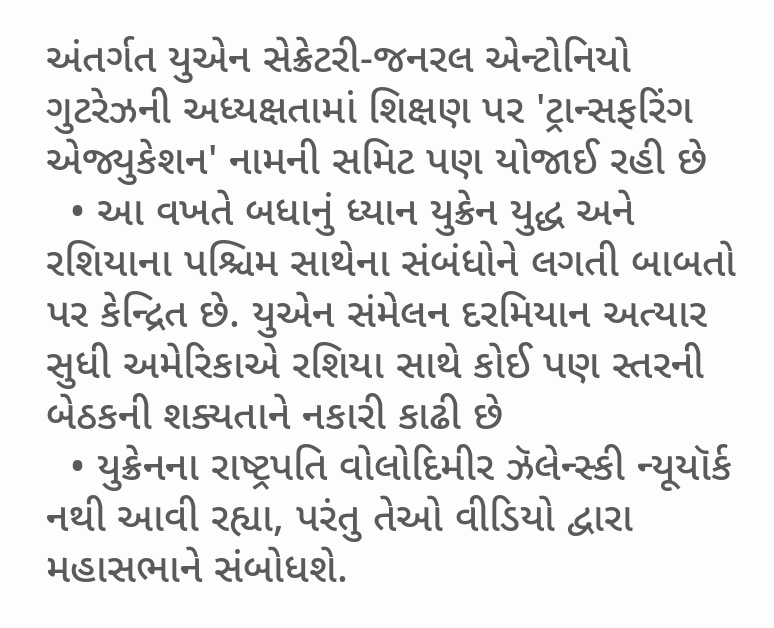અંતર્ગત યુએન સેક્રેટરી-જનરલ એન્ટોનિયો ગુટરેઝની અધ્યક્ષતામાં શિક્ષણ પર 'ટ્રાન્સફરિંગ એજ્યુકેશન' નામની સમિટ પણ યોજાઈ રહી છે
  • આ વખતે બધાનું ધ્યાન યુક્રેન યુદ્ધ અને રશિયાના પશ્ચિમ સાથેના સંબંધોને લગતી બાબતો પર કેન્દ્રિત છે. યુએન સંમેલન દરમિયાન અત્યાર સુધી અમેરિકાએ રશિયા સાથે કોઈ પણ સ્તરની બેઠકની શક્યતાને નકારી કાઢી છે
  • યુક્રેનના રાષ્ટ્રપતિ વોલોદિમીર ઝૅલેન્સ્કી ન્યૂયૉર્ક નથી આવી રહ્યા, પરંતુ તેઓ વીડિયો દ્વારા મહાસભાને સંબોધશે.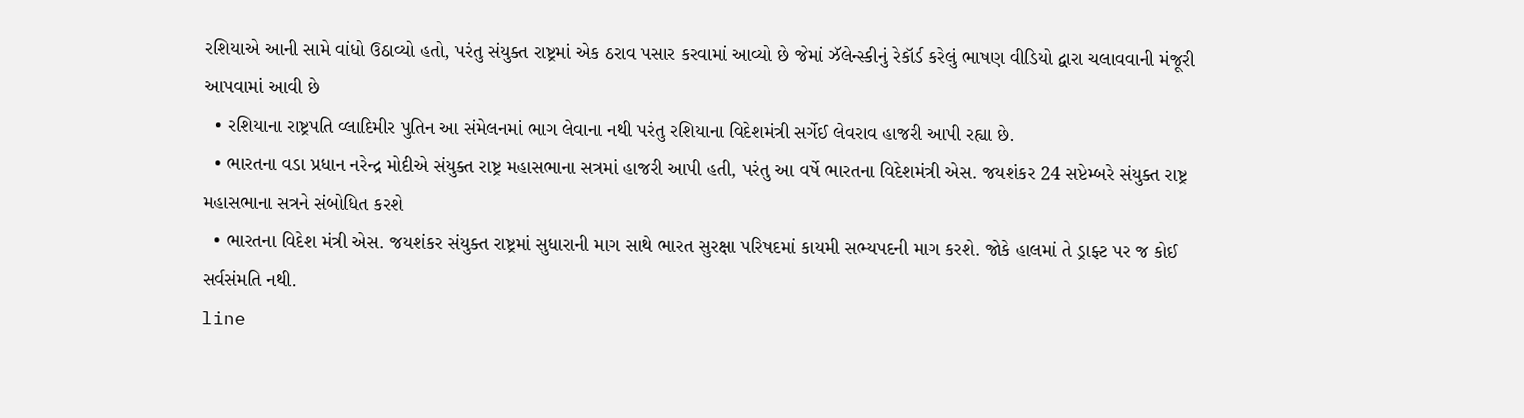રશિયાએ આની સામે વાંધો ઉઠાવ્યો હતો, પરંતુ સંયુક્ત રાષ્ટ્રમાં એક ઠરાવ પસાર કરવામાં આવ્યો છે જેમાં ઝૅલેન્સ્કીનું રેકૉર્ડ કરેલું ભાષણ વીડિયો દ્વારા ચલાવવાની મંજૂરી આપવામાં આવી છે
  • રશિયાના રાષ્ટ્રપતિ વ્લાદિમીર પુતિન આ સંમેલનમાં ભાગ લેવાના નથી પરંતુ રશિયાના વિદેશમંત્રી સર્ગેઈ લેવરાવ હાજરી આપી રહ્યા છે.
  • ભારતના વડા પ્રધાન નરેન્દ્ર મોદીએ સંયુક્ત રાષ્ટ્ર મહાસભાના સત્રમાં હાજરી આપી હતી, પરંતુ આ વર્ષે ભારતના વિદેશમંત્રી એસ. જયશંકર 24 સપ્ટેમ્બરે સંયુક્ત રાષ્ટ્ર મહાસભાના સત્રને સંબોધિત કરશે
  • ભારતના વિદેશ મંત્રી એસ. જયશંકર સંયુક્ત રાષ્ટ્રમાં સુધારાની માગ સાથે ભારત સુરક્ષા પરિષદમાં કાયમી સભ્યપદની માગ કરશે. જોકે હાલમાં તે ડ્રાફ્ટ પર જ કોઈ સર્વસંમતિ નથી.
line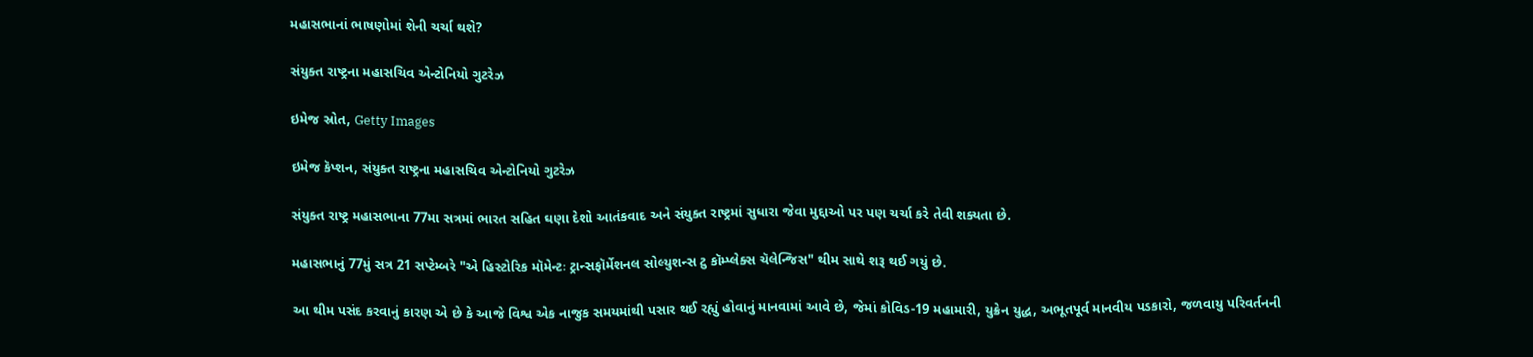મહાસભાનાં ભાષણોમાં શેની ચર્ચા થશે?

સંયુક્ત રાષ્ટ્રના મહાસચિવ એન્ટોનિયો ગુટરેઝ

ઇમેજ સ્રોત, Getty Images

ઇમેજ કૅપ્શન, સંયુક્ત રાષ્ટ્રના મહાસચિવ એન્ટોનિયો ગુટરેઝ

સંયુક્ત રાષ્ટ્ર મહાસભાના 77મા સત્રમાં ભારત સહિત ઘણા દેશો આતંકવાદ અને સંયુક્ત રાષ્ટ્રમાં સુધારા જેવા મુદ્દાઓ પર પણ ચર્ચા કરે તેવી શક્યતા છે.

મહાસભાનું 77મું સત્ર 21 સપ્ટેમ્બરે "એ હિસ્ટોરિક મૉમેન્ટઃ ટ્રાન્સફૉર્મેશનલ સોલ્યુશન્સ ટુ કૉમ્પ્લેક્સ ચૅલેન્જિસ" થીમ સાથે શરૂ થઈ ગયું છે.

આ થીમ પસંદ કરવાનું કારણ એ છે કે આજે વિશ્વ એક નાજુક સમયમાંથી પસાર થઈ રહ્યું હોવાનું માનવામાં આવે છે, જેમાં કોવિડ-19 મહામારી, યુક્રેન યુદ્ધ, અભૂતપૂર્વ માનવીય પડકારો, જળવાયુ પરિવર્તનની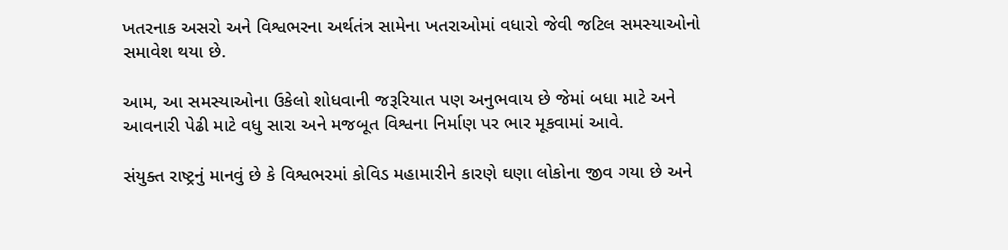ખતરનાક અસરો અને વિશ્વભરના અર્થતંત્ર સામેના ખતરાઓમાં વધારો જેવી જટિલ સમસ્યાઓનો સમાવેશ થયા છે.

આમ, આ સમસ્યાઓના ઉકેલો શોધવાની જરૂરિયાત પણ અનુભવાય છે જેમાં બધા માટે અને આવનારી પેઢી માટે વધુ સારા અને મજબૂત વિશ્વના નિર્માણ પર ભાર મૂકવામાં આવે.

સંયુક્ત રાષ્ટ્રનું માનવું છે કે વિશ્વભરમાં કોવિડ મહામારીને કારણે ઘણા લોકોના જીવ ગયા છે અને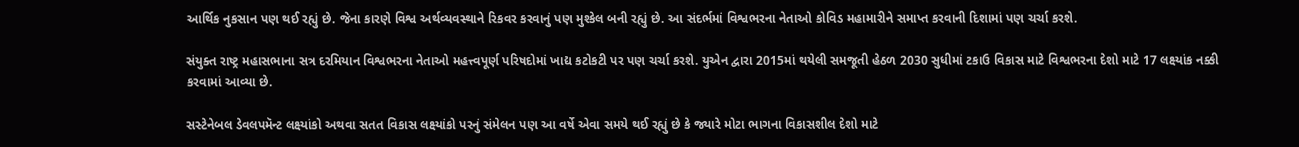આર્થિક નુકસાન પણ થઈ રહ્યું છે. જેના કારણે વિશ્વ અર્થવ્યવસ્થાને રિકવર કરવાનું પણ મુશ્કેલ બની રહ્યું છે. આ સંદર્ભમાં વિશ્વભરના નેતાઓ કોવિડ મહામારીને સમાપ્ત કરવાની દિશામાં પણ ચર્ચા કરશે.

સંયુક્ત રાષ્ટ્ર મહાસભાના સત્ર દરમિયાન વિશ્વભરના નેતાઓ મહત્ત્વપૂર્ણ પરિષદોમાં ખાદ્ય કટોકટી પર પણ ચર્ચા કરશે. યુએન દ્વારા 2015માં થયેલી સમજૂતી હેઠળ 2030 સુધીમાં ટકાઉ વિકાસ માટે વિશ્વભરના દેશો માટે 17 લક્ષ્યાંક નક્કી કરવામાં આવ્યા છે.

સસ્ટેનેબલ ડેવલપમૅન્ટ લક્ષ્યાંકો અથવા સતત વિકાસ લક્ષ્યાંકો પરનું સંમેલન પણ આ વર્ષે એવા સમયે થઈ રહ્યું છે કે જ્યારે મોટા ભાગના વિકાસશીલ દેશો માટે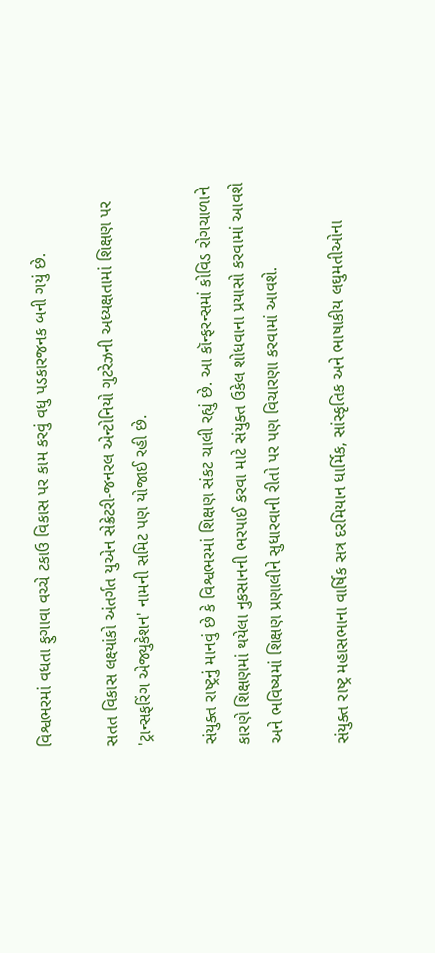વિશ્વભરમાં વધતા ફુગાવા વચ્ચે ટકાઉ વિકાસ પર કામ કરવું વધુ પડકારજનક બની ગયું છે.

સતત વિકાસ લક્ષ્યાંકો અંતર્ગત યુએન સેક્રેટરી-જનરલ એન્ટોનિયો ગુટરેઝની અધ્યક્ષતામાં શિક્ષણ પર 'ટ્રાન્સફરિંગ એજ્યુકેશન' નામની સમિટ પણ યોજાઈ રહી છે.

સંયુક્ત રાષ્ટ્રનું માનવું છે કે વિશ્વભરમાં શિક્ષણ સંકટ ચાલી રહ્યું છે. આ કૉન્ફરન્સમાં કોવિડ રોગચાળાને કારણે શિક્ષણમાં થયેલા નુકસાનની ભરપાઈ કરવા માટે સંયુક્ત ઉકેલ શોધવાના પ્રયાસો કરવામાં આવશે અને ભવિષ્યમાં શિક્ષણ પ્રણાલીને સુધારવાની રીતો પર પણ વિચારણા કરવામાં આવશે.

સંયુક્ત રાષ્ટ્ર મહાસભાના વાર્ષિક સત્ર દરમિયાન ધાર્મિક, સાંસ્કૃતિક અને ભાષાકીય લઘુમતીઓના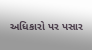અધિકારો પર પસાર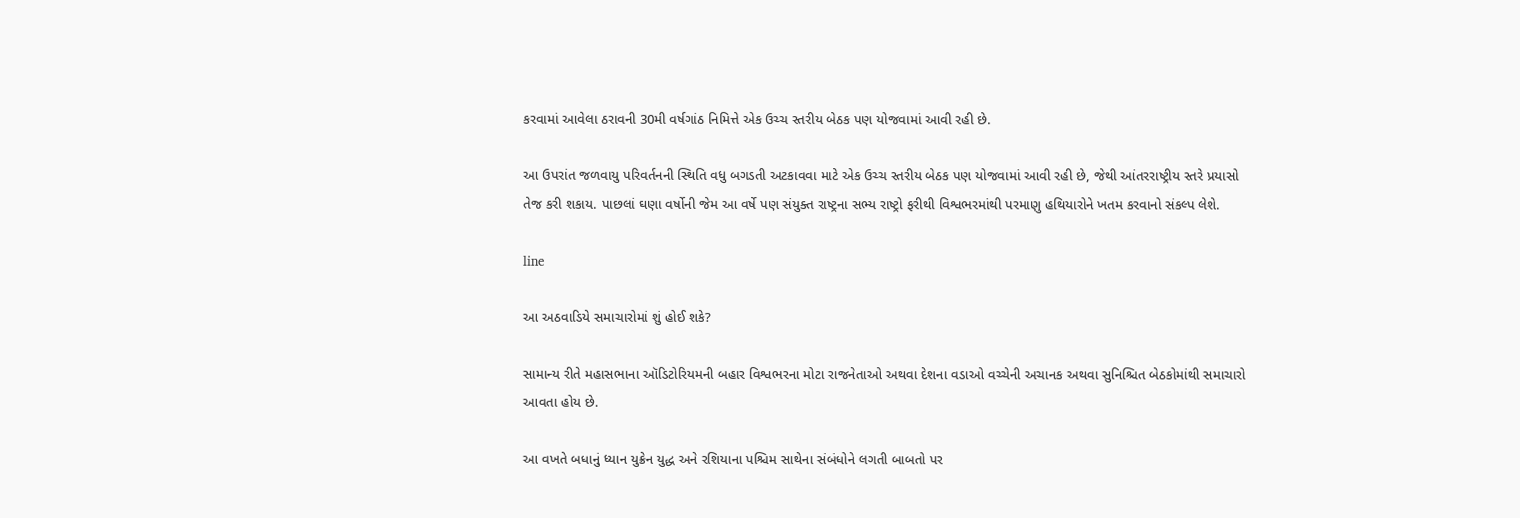કરવામાં આવેલા ઠરાવની 30મી વર્ષગાંઠ નિમિત્તે એક ઉચ્ચ સ્તરીય બેઠક પણ યોજવામાં આવી રહી છે.

આ ઉપરાંત જળવાયુ પરિવર્તનની સ્થિતિ વધુ બગડતી અટકાવવા માટે એક ઉચ્ચ સ્તરીય બેઠક પણ યોજવામાં આવી રહી છે, જેથી આંતરરાષ્ટ્રીય સ્તરે પ્રયાસો તેજ કરી શકાય. પાછલાં ઘણા વર્ષોની જેમ આ વર્ષે પણ સંયુક્ત રાષ્ટ્રના સભ્ય રાષ્ટ્રો ફરીથી વિશ્વભરમાંથી પરમાણુ હથિયારોને ખતમ કરવાનો સંકલ્પ લેશે.

line

આ અઠવાડિયે સમાચારોમાં શું હોઈ શકે?

સામાન્ય રીતે મહાસભાના ઑડિટોરિયમની બહાર વિશ્વભરના મોટા રાજનેતાઓ અથવા દેશના વડાઓ વચ્ચેની અચાનક અથવા સુનિશ્ચિત બેઠકોમાંથી સમાચારો આવતા હોય છે.

આ વખતે બધાનું ધ્યાન યુક્રેન યુદ્ધ અને રશિયાના પશ્ચિમ સાથેના સંબંધોને લગતી બાબતો પર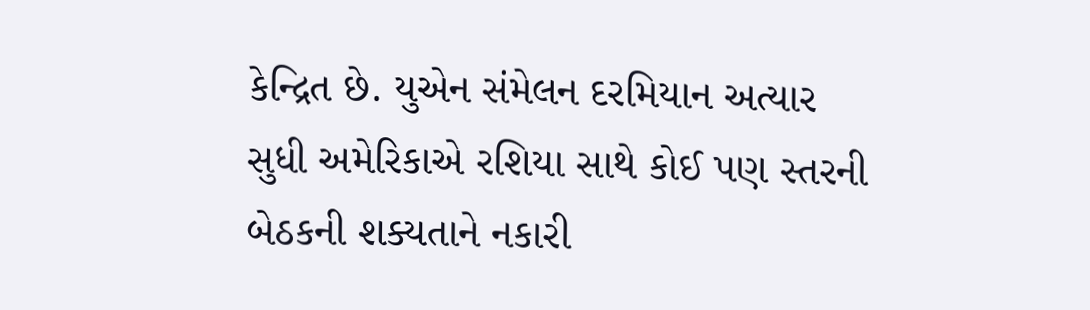કેન્દ્રિત છે. યુએન સંમેલન દરમિયાન અત્યાર સુધી અમેરિકાએ રશિયા સાથે કોઈ પણ સ્તરની બેઠકની શક્યતાને નકારી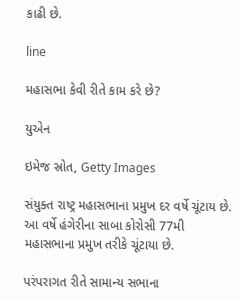કાઢી છે.

line

મહાસભા કેવી રીતે કામ કરે છે?

યુએન

ઇમેજ સ્રોત, Getty Images

સંયુક્ત રાષ્ટ્ર મહાસભાના પ્રમુખ દર વર્ષે ચૂંટાય છે. આ વર્ષે હંગેરીના સાબા કોરોસી 77મી મહાસભાના પ્રમુખ તરીકે ચૂંટાયા છે.

પરંપરાગત રીતે સામાન્ય સભાના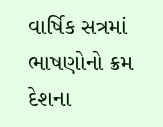વાર્ષિક સત્રમાં ભાષણોનો ક્રમ દેશના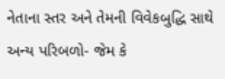નેતાના સ્તર અને તેમની વિવેકબુદ્ધિ સાથે અન્ય પરિબળો- જેમ કે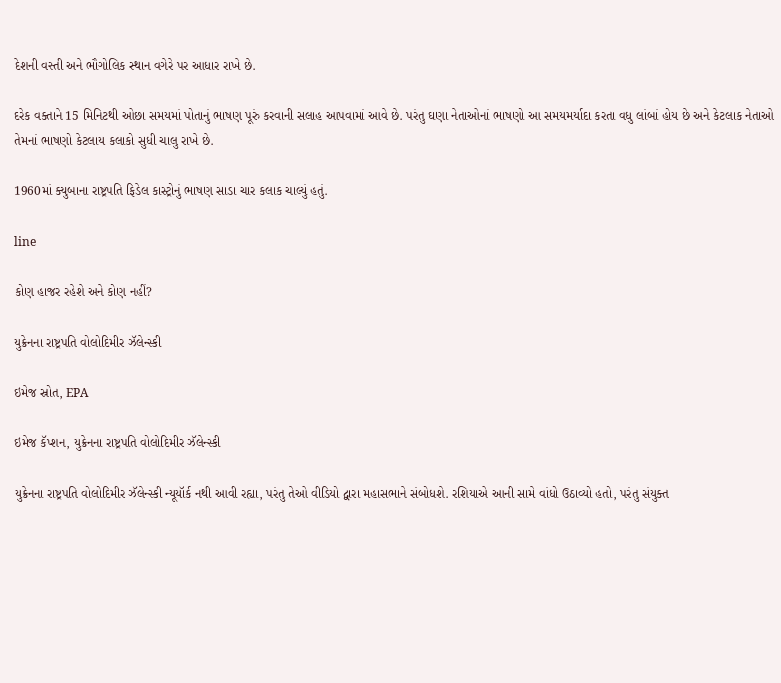દેશની વસ્તી અને ભૌગોલિક સ્થાન વગેરે પર આધાર રાખે છે.

દરેક વક્તાને 15 મિનિટથી ઓછા સમયમાં પોતાનું ભાષણ પૂરું કરવાની સલાહ આપવામાં આવે છે. પરંતુ ઘણા નેતાઓનાં ભાષણો આ સમયમર્યાદા કરતા વધુ લાંબાં હોય છે અને કેટલાક નેતાઓ તેમનાં ભાષણો કેટલાય કલાકો સુધી ચાલુ રાખે છે.

1960માં ક્યુબાના રાષ્ટ્રપતિ ફિડેલ કાસ્ટ્રોનું ભાષણ સાડા ચાર કલાક ચાલ્યું હતું.

line

કોણ હાજર રહેશે અને કોણ નહીં?

યુક્રેનના રાષ્ટ્રપતિ વોલોદિમીર ઝૅલેન્સ્કી

ઇમેજ સ્રોત, EPA

ઇમેજ કૅપ્શન, યુક્રેનના રાષ્ટ્રપતિ વોલોદિમીર ઝૅલેન્સ્કી

યુક્રેનના રાષ્ટ્રપતિ વોલોદિમીર ઝૅલેન્સ્કી ન્યૂયૉર્ક નથી આવી રહ્યા, પરંતુ તેઓ વીડિયો દ્વારા મહાસભાને સંબોધશે. રશિયાએ આની સામે વાંધો ઉઠાવ્યો હતો, પરંતુ સંયુક્ત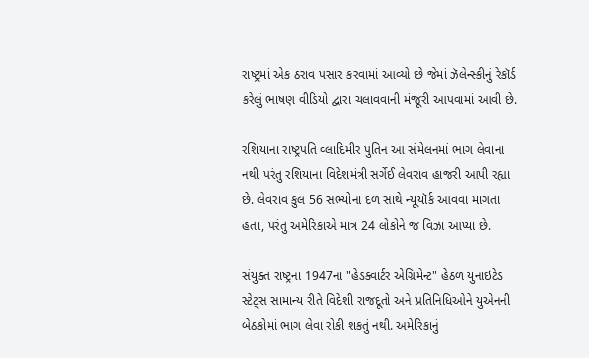રાષ્ટ્રમાં એક ઠરાવ પસાર કરવામાં આવ્યો છે જેમાં ઝૅલેન્સ્કીનું રેકૉર્ડ કરેલું ભાષણ વીડિયો દ્વારા ચલાવવાની મંજૂરી આપવામાં આવી છે.

રશિયાના રાષ્ટ્રપતિ વ્લાદિમીર પુતિન આ સંમેલનમાં ભાગ લેવાના નથી પરંતુ રશિયાના વિદેશમંત્રી સર્ગેઈ લેવરાવ હાજરી આપી રહ્યા છે. લેવરાવ કુલ 56 સભ્યોના દળ સાથે ન્યૂયૉર્ક આવવા માગતા હતા, પરંતુ અમેરિકાએ માત્ર 24 લોકોને જ વિઝા આપ્યા છે.

સંયુક્ત રાષ્ટ્રના 1947ના "હેડક્વાર્ટર એગ્રિમેન્ટ" હેઠળ યુનાઇટેડ સ્ટેટ્સ સામાન્ય રીતે વિદેશી રાજદૂતો અને પ્રતિનિધિઓને યુએનની બેઠકોમાં ભાગ લેવા રોકી શકતું નથી. અમેરિકાનું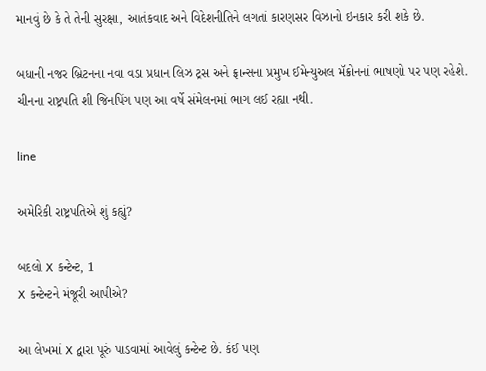માનવું છે કે તે તેની સુરક્ષા, આતંકવાદ અને વિદેશનીતિને લગતાં કારણસર વિઝાનો ઇનકાર કરી શકે છે.

બધાની નજર બ્રિટનના નવા વડા પ્રધાન લિઝ ટ્રસ અને ફ્રાન્સના પ્રમુખ ઈમેન્યુઅલ મૅક્રોનનાં ભાષણો પર પણ રહેશે. ચીનના રાષ્ટ્રપતિ શી જિનપિંગ પણ આ વર્ષે સંમેલનમાં ભાગ લઈ રહ્યા નથી.

line

અમેરિકી રાષ્ટ્રપતિએ શું કહ્યું?

બદલો X કન્ટેન્ટ, 1
X કન્ટેન્ટને મંજૂરી આપીએ?

આ લેખમાં X દ્વારા પૂરું પાડવામાં આવેલું કન્ટેન્ટ છે. કંઈ પણ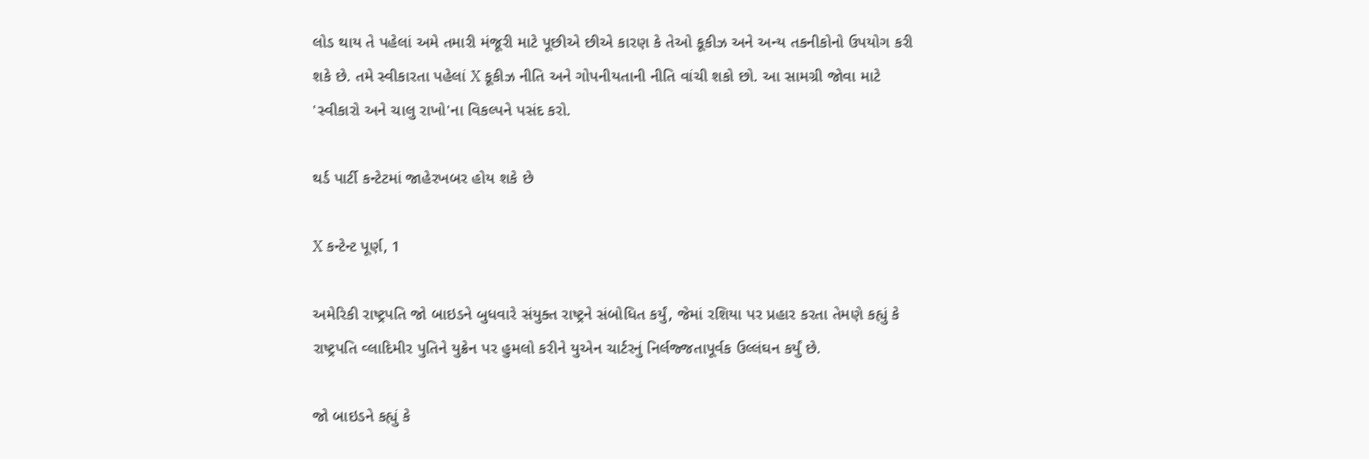લોડ થાય તે પહેલાં અમે તમારી મંજૂરી માટે પૂછીએ છીએ કારણ કે તેઓ કૂકીઝ અને અન્ય તકનીકોનો ઉપયોગ કરી શકે છે. તમે સ્વીકારતા પહેલાં X કૂકીઝ નીતિ અને ગોપનીયતાની નીતિ વાંચી શકો છો. આ સામગ્રી જોવા માટે 'સ્વીકારો અને ચાલુ રાખો'ના વિકલ્પને પસંદ કરો.

થર્ડ પાર્ટી કન્ટેટમાં જાહેરખબર હોય શકે છે

X કન્ટેન્ટ પૂર્ણ, 1

અમેરિકી રાષ્ટ્રપતિ જો બાઇડને બુધવારે સંયુક્ત રાષ્ટ્રને સંબોધિત કર્યું, જેમાં રશિયા પર પ્રહાર કરતા તેમણે કહ્યું કે રાષ્ટ્રપતિ વ્લાદિમીર પુતિને યુક્રેન પર હુમલો કરીને યુએન ચાર્ટરનું નિર્લજ્જતાપૂર્વક ઉલ્લંઘન કર્યું છે.

જો બાઇડને કહ્યું કે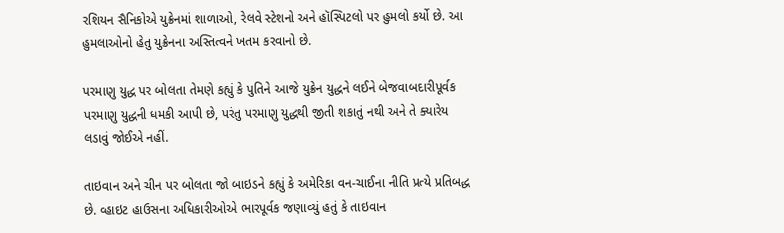રશિયન સૈનિકોએ યુક્રેનમાં શાળાઓ, રેલવે સ્ટેશનો અને હૉસ્પિટલો પર હુમલો કર્યો છે. આ હુમલાઓનો હેતુ યુક્રેનના અસ્તિત્વને ખતમ કરવાનો છે.

પરમાણુ યુદ્ધ પર બોલતા તેમણે કહ્યું કે પુતિને આજે યુક્રેન યુદ્ધને લઈને બેજવાબદારીપૂર્વક પરમાણુ યુદ્ધની ધમકી આપી છે, પરંતુ પરમાણુ યુદ્ધથી જીતી શકાતું નથી અને તે ક્યારેય લડાવું જોઈએ નહીં.

તાઇવાન અને ચીન પર બોલતા જો બાઇડને કહ્યું કે અમેરિકા વન-ચાઈના નીતિ પ્રત્યે પ્રતિબદ્ધ છે. વ્હાઇટ હાઉસના અધિકારીઓએ ભારપૂર્વક જણાવ્યું હતું કે તાઇવાન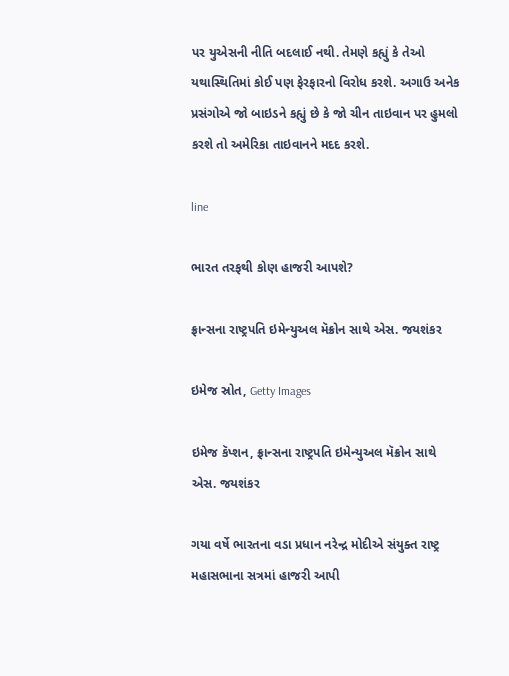પર યુએસની નીતિ બદલાઈ નથી. તેમણે કહ્યું કે તેઓ યથાસ્થિતિમાં કોઈ પણ ફેરફારનો વિરોધ કરશે. અગાઉ અનેક પ્રસંગોએ જો બાઇડને કહ્યું છે કે જો ચીન તાઇવાન પર હુમલો કરશે તો અમેરિકા તાઇવાનને મદદ કરશે.

line

ભારત તરફથી કોણ હાજરી આપશે?

ફ્રાન્સના રાષ્ટ્રપતિ ઇમેન્યુઅલ મૅક્રોન સાથે એસ. જયશંકર

ઇમેજ સ્રોત, Getty Images

ઇમેજ કૅપ્શન, ફ્રાન્સના રાષ્ટ્રપતિ ઇમેન્યુઅલ મૅક્રોન સાથે એસ. જયશંકર

ગયા વર્ષે ભારતના વડા પ્રધાન નરેન્દ્ર મોદીએ સંયુક્ત રાષ્ટ્ર મહાસભાના સત્રમાં હાજરી આપી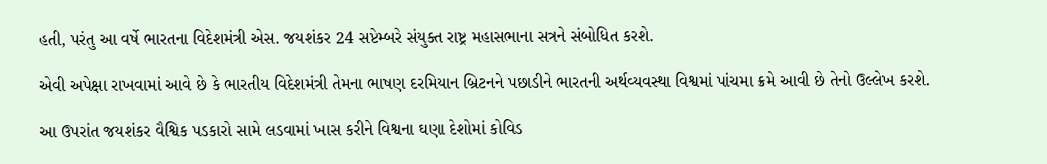હતી, પરંતુ આ વર્ષે ભારતના વિદેશમંત્રી એસ. જયશંકર 24 સપ્ટેમ્બરે સંયુક્ત રાષ્ટ્ર મહાસભાના સત્રને સંબોધિત કરશે.

એવી અપેક્ષા રાખવામાં આવે છે કે ભારતીય વિદેશમંત્રી તેમના ભાષણ દરમિયાન બ્રિટનને પછાડીને ભારતની અર્થવ્યવસ્થા વિશ્વમાં પાંચમા ક્રમે આવી છે તેનો ઉલ્લેખ કરશે.

આ ઉપરાંત જયશંકર વૈશ્વિક પડકારો સામે લડવામાં ખાસ કરીને વિશ્વના ઘણા દેશોમાં કોવિડ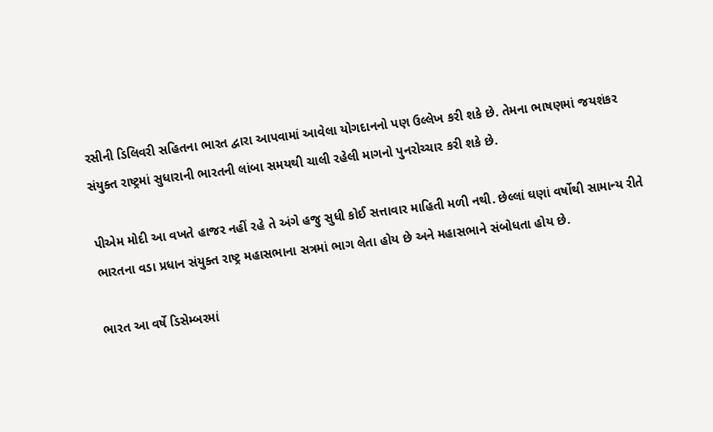રસીની ડિલિવરી સહિતના ભારત દ્વારા આપવામાં આવેલા યોગદાનનો પણ ઉલ્લેખ કરી શકે છે. તેમના ભાષણમાં જયશંકર સંયુક્ત રાષ્ટ્રમાં સુધારાની ભારતની લાંબા સમયથી ચાલી રહેલી માગનો પુનરોચ્ચાર કરી શકે છે.

પીએમ મોદી આ વખતે હાજર નહીં રહે તે અંગે હજુ સુધી કોઈ સત્તાવાર માહિતી મળી નથી. છેલ્લાં ઘણાં વર્ષોથી સામાન્ય રીતે ભારતના વડા પ્રધાન સંયુક્ત રાષ્ટ્ર મહાસભાના સત્રમાં ભાગ લેતા હોય છે અને મહાસભાને સંબોધતા હોય છે.

ભારત આ વર્ષે ડિસેમ્બરમાં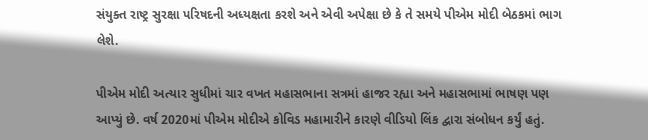સંયુક્ત રાષ્ટ્ર સુરક્ષા પરિષદની અધ્યક્ષતા કરશે અને એવી અપેક્ષા છે કે તે સમયે પીએમ મોદી બેઠકમાં ભાગ લેશે.

પીએમ મોદી અત્યાર સુધીમાં ચાર વખત મહાસભાના સત્રમાં હાજર રહ્યા અને મહાસભામાં ભાષણ પણ આપ્યું છે. વર્ષ 2020માં પીએમ મોદીએ કોવિડ મહામારીને કારણે વીડિયો લિંક દ્વારા સંબોધન કર્યું હતું.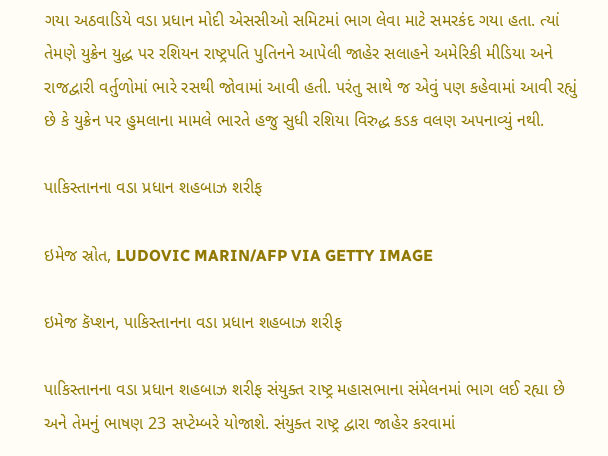ગયા અઠવાડિયે વડા પ્રધાન મોદી એસસીઓ સમિટમાં ભાગ લેવા માટે સમરકંદ ગયા હતા. ત્યાં તેમણે યુક્રેન યુદ્ધ પર રશિયન રાષ્ટ્રપતિ પુતિનને આપેલી જાહેર સલાહને અમેરિકી મીડિયા અને રાજદ્વારી વર્તુળોમાં ભારે રસથી જોવામાં આવી હતી. પરંતુ સાથે જ એવું પણ કહેવામાં આવી રહ્યું છે કે યુક્રેન પર હુમલાના મામલે ભારતે હજુ સુધી રશિયા વિરુદ્ધ કડક વલણ અપનાવ્યું નથી.

પાકિસ્તાનના વડા પ્રધાન શહબાઝ શરીફ

ઇમેજ સ્રોત, LUDOVIC MARIN/AFP VIA GETTY IMAGE

ઇમેજ કૅપ્શન, પાકિસ્તાનના વડા પ્રધાન શહબાઝ શરીફ

પાકિસ્તાનના વડા પ્રધાન શહબાઝ શરીફ સંયુક્ત રાષ્ટ્ર મહાસભાના સંમેલનમાં ભાગ લઈ રહ્યા છે અને તેમનું ભાષણ 23 સપ્ટેમ્બરે યોજાશે. સંયુક્ત રાષ્ટ્ર દ્વારા જાહેર કરવામાં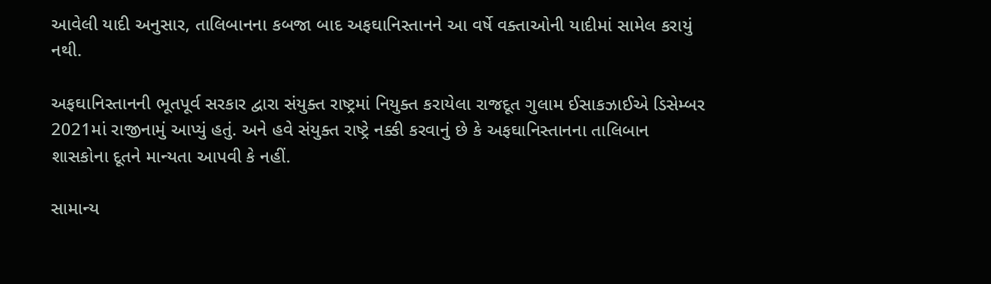આવેલી યાદી અનુસાર, તાલિબાનના કબજા બાદ અફઘાનિસ્તાનને આ વર્ષે વક્તાઓની યાદીમાં સામેલ કરાયું નથી.

અફઘાનિસ્તાનની ભૂતપૂર્વ સરકાર દ્વારા સંયુક્ત રાષ્ટ્રમાં નિયુક્ત કરાયેલા રાજદૂત ગુલામ ઈસાકઝાઈએ ડિસેમ્બર 2021માં રાજીનામું આપ્યું હતું. અને હવે સંયુક્ત રાષ્ટ્રે નક્કી કરવાનું છે કે અફઘાનિસ્તાનના તાલિબાન શાસકોના દૂતને માન્યતા આપવી કે નહીં.

સામાન્ય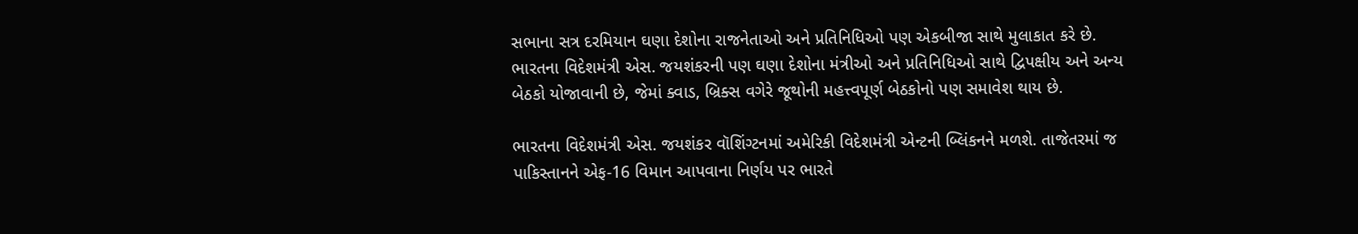સભાના સત્ર દરમિયાન ઘણા દેશોના રાજનેતાઓ અને પ્રતિનિધિઓ પણ એકબીજા સાથે મુલાકાત કરે છે. ભારતના વિદેશમંત્રી એસ. જયશંકરની પણ ઘણા દેશોના મંત્રીઓ અને પ્રતિનિધિઓ સાથે દ્વિપક્ષીય અને અન્ય બેઠકો યોજાવાની છે, જેમાં ક્વાડ, બ્રિક્સ વગેરે જૂથોની મહત્ત્વપૂર્ણ બેઠકોનો પણ સમાવેશ થાય છે.

ભારતના વિદેશમંત્રી એસ. જયશંકર વૉશિંગ્ટનમાં અમેરિકી વિદેશમંત્રી એન્ટની બ્લિંકનને મળશે. તાજેતરમાં જ પાકિસ્તાનને એફ-16 વિમાન આપવાના નિર્ણય પર ભારતે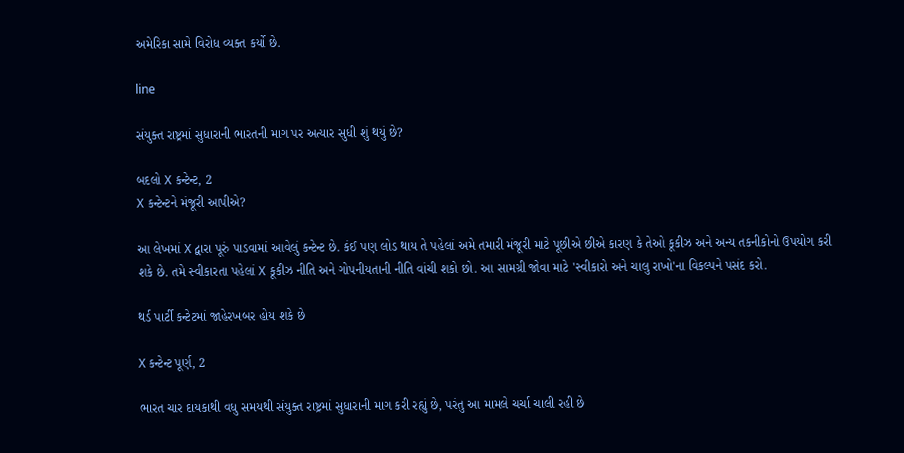અમેરિકા સામે વિરોધ વ્યક્ત કર્યો છે.

line

સંયુક્ત રાષ્ટ્રમાં સુધારાની ભારતની માગ પર અત્યાર સુધી શું થયું છે?

બદલો X કન્ટેન્ટ, 2
X કન્ટેન્ટને મંજૂરી આપીએ?

આ લેખમાં X દ્વારા પૂરું પાડવામાં આવેલું કન્ટેન્ટ છે. કંઈ પણ લોડ થાય તે પહેલાં અમે તમારી મંજૂરી માટે પૂછીએ છીએ કારણ કે તેઓ કૂકીઝ અને અન્ય તકનીકોનો ઉપયોગ કરી શકે છે. તમે સ્વીકારતા પહેલાં X કૂકીઝ નીતિ અને ગોપનીયતાની નીતિ વાંચી શકો છો. આ સામગ્રી જોવા માટે 'સ્વીકારો અને ચાલુ રાખો'ના વિકલ્પને પસંદ કરો.

થર્ડ પાર્ટી કન્ટેટમાં જાહેરખબર હોય શકે છે

X કન્ટેન્ટ પૂર્ણ, 2

ભારત ચાર દાયકાથી વધુ સમયથી સંયુક્ત રાષ્ટ્રમાં સુધારાની માગ કરી રહ્યું છે, પરંતુ આ મામલે ચર્ચા ચાલી રહી છે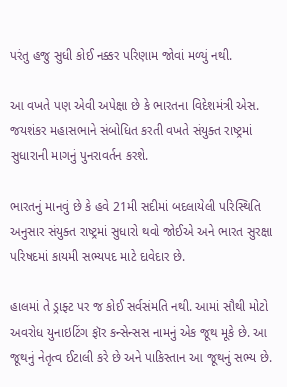પરંતુ હજુ સુધી કોઈ નક્કર પરિણામ જોવાં મળ્યું નથી.

આ વખતે પણ એવી અપેક્ષા છે કે ભારતના વિદેશમંત્રી એસ. જયશંકર મહાસભાને સંબોધિત કરતી વખતે સંયુક્ત રાષ્ટ્રમાં સુધારાની માગનું પુનરાવર્તન કરશે.

ભારતનું માનવું છે કે હવે 21મી સદીમાં બદલાયેલી પરિસ્થિતિ અનુસાર સંયુક્ત રાષ્ટ્રમાં સુધારો થવો જોઈએ અને ભારત સુરક્ષા પરિષદમાં કાયમી સભ્યપદ માટે દાવેદાર છે.

હાલમાં તે ડ્રાફ્ટ પર જ કોઈ સર્વસંમતિ નથી. આમાં સૌથી મોટો અવરોધ યુનાઇટિંગ ફૉર કન્સેન્સસ નામનું એક જૂથ મૂકે છે. આ જૂથનું નેતૃત્વ ઈટાલી કરે છે અને પાકિસ્તાન આ જૂથનું સભ્ય છે.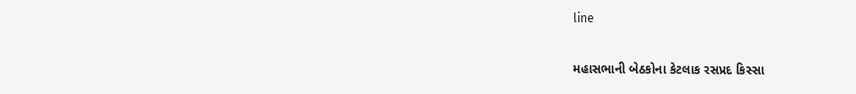line

મહાસભાની બેઠકોના કેટલાક રસપ્રદ કિસ્સા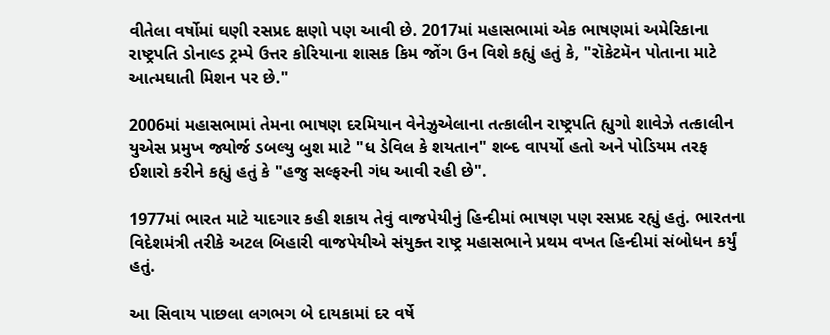વીતેલા વર્ષોમાં ઘણી રસપ્રદ ક્ષણો પણ આવી છે. 2017માં મહાસભામાં એક ભાષણમાં અમેરિકાના રાષ્ટ્રપતિ ડોનાલ્ડ ટ્રમ્પે ઉત્તર કોરિયાના શાસક કિમ જોંગ ઉન વિશે કહ્યું હતું કે, "રૉકેટમૅન પોતાના માટે આત્મઘાતી મિશન પર છે."

2006માં મહાસભામાં તેમના ભાષણ દરમિયાન વેનેઝુએલાના તત્કાલીન રાષ્ટ્રપતિ હ્યુગો શાવેઝે તત્કાલીન યુએસ પ્રમુખ જ્યોર્જ ડબલ્યુ બુશ માટે "ધ ડેવિલ કે શયતાન" શબ્દ વાપર્યો હતો અને પોડિયમ તરફ ઈશારો કરીને કહ્યું હતું કે "હજુ સલ્ફરની ગંધ આવી રહી છે".

1977માં ભારત માટે યાદગાર કહી શકાય તેવું વાજપેયીનું હિન્દીમાં ભાષણ પણ રસપ્રદ રહ્યું હતું. ભારતના વિદેશમંત્રી તરીકે અટલ બિહારી વાજપેયીએ સંયુક્ત રાષ્ટ્ર મહાસભાને પ્રથમ વખત હિન્દીમાં સંબોધન કર્યું હતું.

આ સિવાય પાછલા લગભગ બે દાયકામાં દર વર્ષે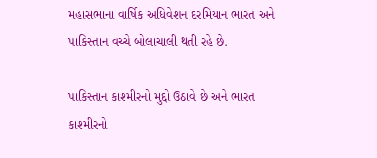મહાસભાના વાર્ષિક અધિવેશન દરમિયાન ભારત અને પાકિસ્તાન વચ્ચે બોલાચાલી થતી રહે છે.

પાકિસ્તાન કાશ્મીરનો મુદ્દો ઉઠાવે છે અને ભારત કાશ્મીરનો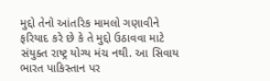મુદ્દો તેનો આંતરિક મામલો ગણાવીને ફરિયાદ કરે છે કે તે મુદ્દો ઉઠાવવા માટે સંયુક્ત રાષ્ટ્ર યોગ્ય મંચ નથી. આ સિવાય ભારત પાકિસ્તાન પર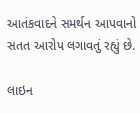આતંકવાદને સમર્થન આપવાનો સતત આરોપ લગાવતું રહ્યું છે.

લાઇન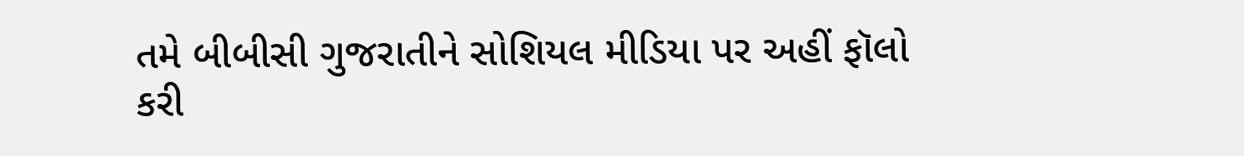તમે બીબીસી ગુજરાતીને સોશિયલ મીડિયા પર અહીં ફૉલો કરી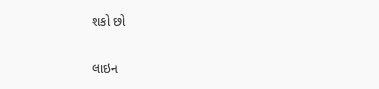શકો છો

લાઇન